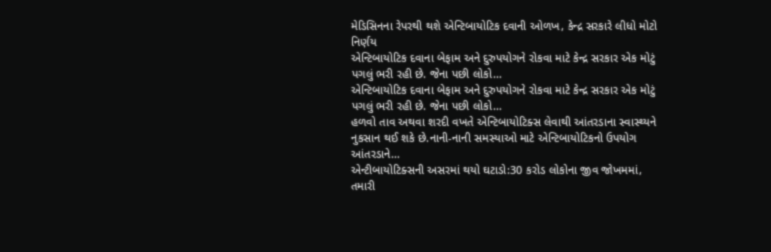મેડિસિનના રેપરથી થશે એન્ટિબાયોટિક દવાની ઓળખ, કેન્દ્ર સરકારે લીધો મોટો નિર્ણય
એન્ટિબાયોટિક દવાના બેફામ અને દુરુપયોગને રોકવા માટે કેન્દ્ર સરકાર એક મોટું પગલું ભરી રહી છે. જેના પછી લોકો…
એન્ટિબાયોટિક દવાના બેફામ અને દુરુપયોગને રોકવા માટે કેન્દ્ર સરકાર એક મોટું પગલું ભરી રહી છે. જેના પછી લોકો…
હળવો તાવ અથવા શરદી વખતે એન્ટિબાયોટિક્સ લેવાથી આંતરડાના સ્વાસ્થ્યને નુકસાન થઈ શકે છે.નાની-નાની સમસ્યાઓ માટે એન્ટિબાયોટિકનો ઉપયોગ આંતરડાને…
એન્ટીબાયોટિક્સની અસરમાં થયો ઘટાડો:30 કરોડ લોકોના જીવ જોખમમાં, તમારી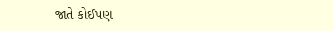જાતે કોઈપણ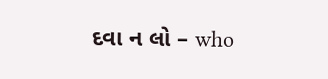દવા ન લો – who